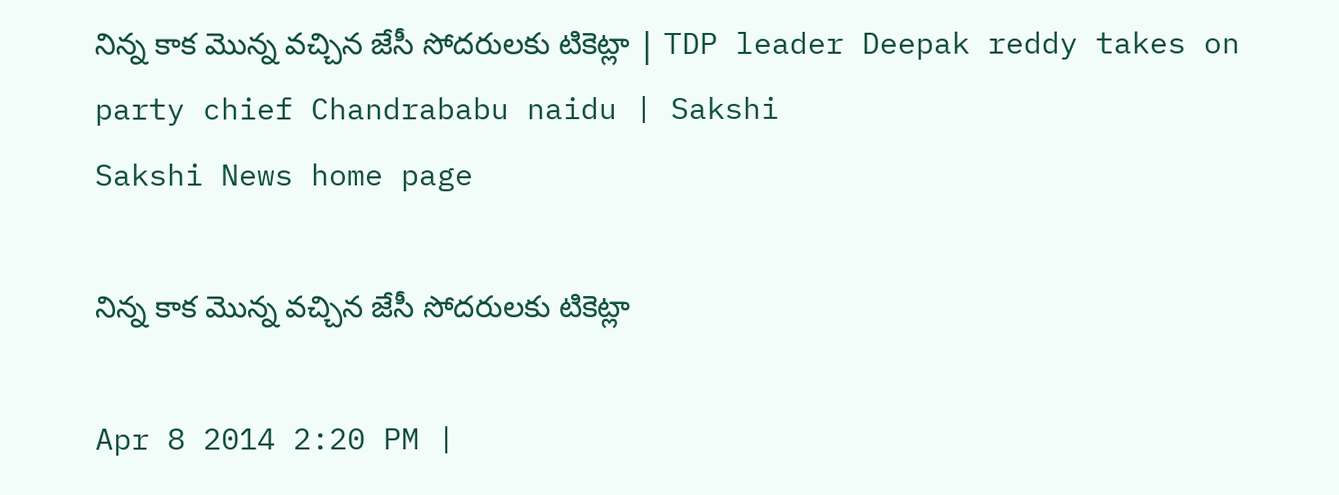నిన్న కాక మొన్న వచ్చిన జేసీ సోదరులకు టికెట్లా | TDP leader Deepak reddy takes on party chief Chandrababu naidu | Sakshi
Sakshi News home page

నిన్న కాక మొన్న వచ్చిన జేసీ సోదరులకు టికెట్లా

Apr 8 2014 2:20 PM |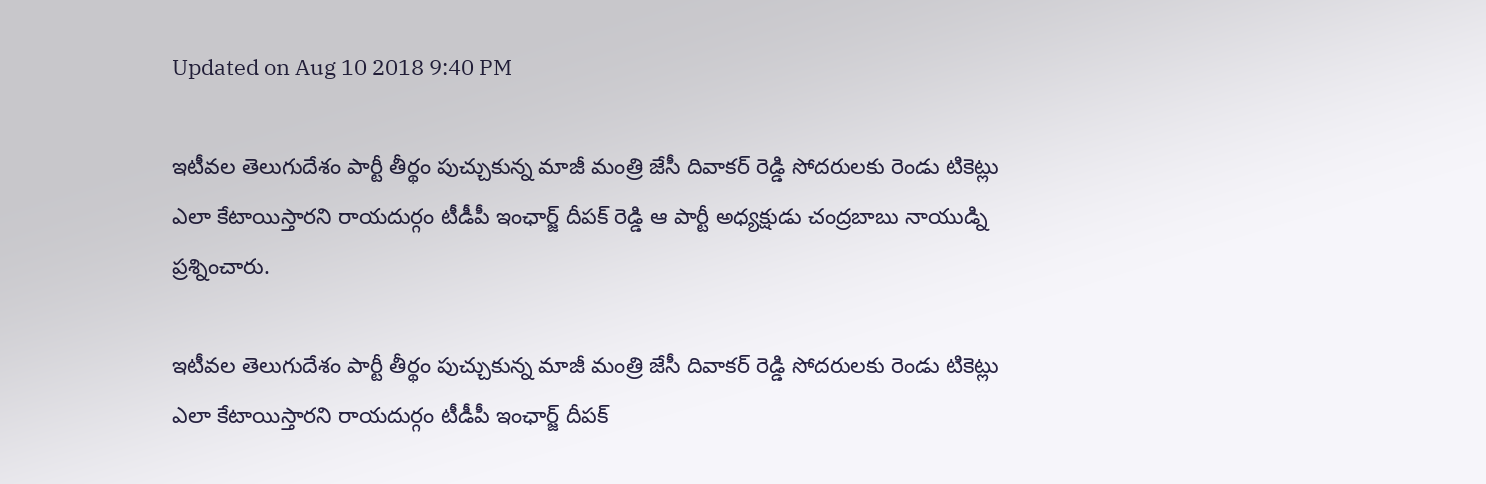Updated on Aug 10 2018 9:40 PM

ఇటీవల తెలుగుదేశం పార్టీ తీర్థం పుచ్చుకున్న మాజీ మంత్రి జేసీ దివాకర్ రెడ్డి సోదరులకు రెండు టికెట్లు ఎలా కేటాయిస్తారని రాయదుర్గం టీడీపీ ఇంఛార్జ్ దీపక్ రెడ్డి ఆ పార్టీ అధ్యక్షుడు చంద్రబాబు నాయుడ్ని ప్రశ్నించారు.

ఇటీవల తెలుగుదేశం పార్టీ తీర్థం పుచ్చుకున్న మాజీ మంత్రి జేసీ దివాకర్ రెడ్డి సోదరులకు రెండు టికెట్లు ఎలా కేటాయిస్తారని రాయదుర్గం టీడీపీ ఇంఛార్జ్ దీపక్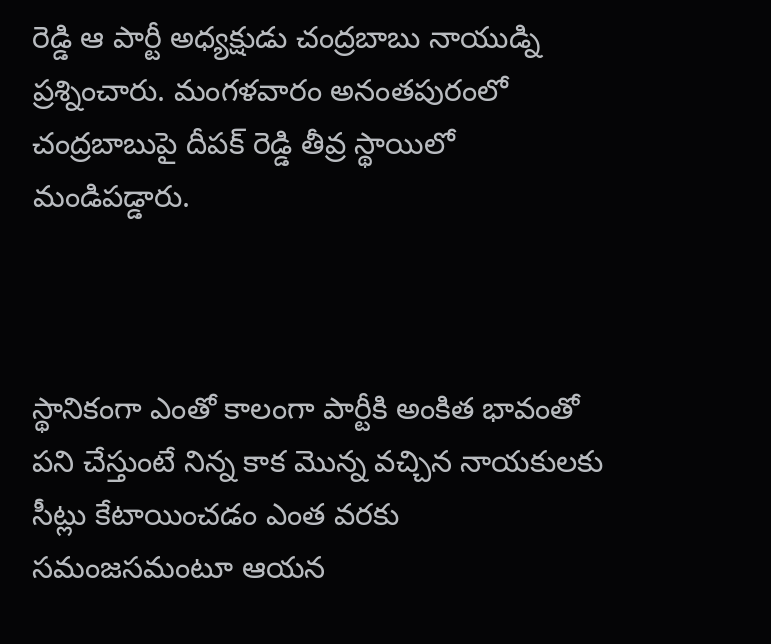రెడ్డి ఆ పార్టీ అధ్యక్షుడు చంద్రబాబు నాయుడ్ని ప్రశ్నించారు. మంగళవారం అనంతపురంలో చంద్రబాబుపై దీపక్ రెడ్డి తీవ్ర స్థాయిలో మండిపడ్డారు.



స్థానికంగా ఎంతో కాలంగా పార్టీకి అంకిత భావంతో పని చేస్తుంటే నిన్న కాక మొన్న వచ్చిన నాయకులకు సీట్లు కేటాయించడం ఎంత వరకు సమంజసమంటూ ఆయన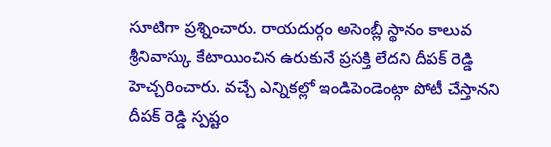సూటిగా ప్రశ్నించారు. రాయదుర్గం అసెంబ్లీ స్థానం కాలువ శ్రీనివాస్కు కేటాయించిన ఉరుకునే ప్రసక్తి లేదని దీపక్ రెడ్డి హెచ్చరించారు. వచ్చే ఎన్నికల్లో ఇండిపెండెంట్గా పోటీ చేస్తానని దీపక్ రెడ్డి స్పష్టం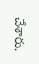చేశారు.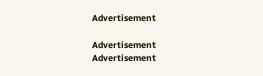Advertisement

Advertisement
Advertisement